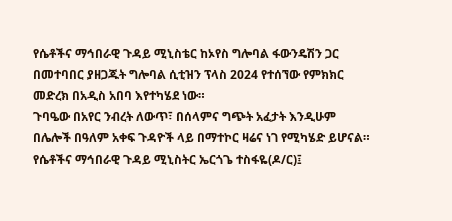የሴቶችና ማኅበራዊ ጉዳይ ሚኒስቴር ከኦየስ ግሎባል ፋውንዴሽን ጋር በመተባበር ያዘጋጁት ግሎባል ሲቲዝን ፕላስ 2024 የተሰኘው የምክክር መድረክ በአዲስ አበባ እየተካሄደ ነው።
ጉባዔው በአየር ንብረት ለውጥ፣ በሰላምና ግጭት አፈታት እንዲሁም በሌሎች በዓለም አቀፍ ጉዳዮች ላይ በማተኮር ዛሬና ነገ የሚካሄድ ይሆናል።
የሴቶችና ማኅበራዊ ጉዳይ ሚኒስትር ኤርጎጌ ተስፋዬ(ዶ/ር)፤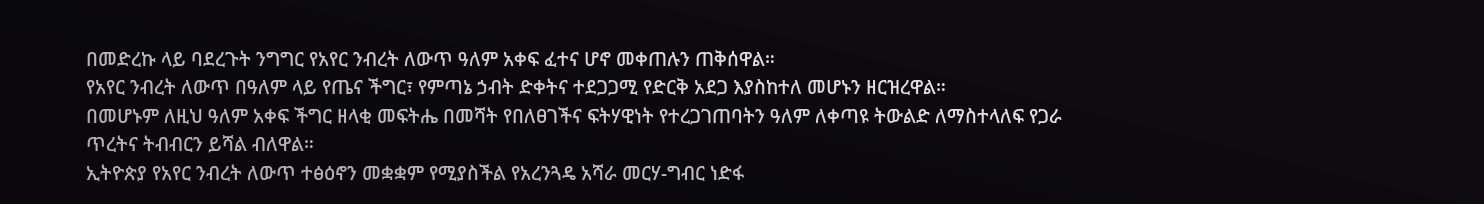በመድረኩ ላይ ባደረጉት ንግግር የአየር ንብረት ለውጥ ዓለም አቀፍ ፈተና ሆኖ መቀጠሉን ጠቅሰዋል።
የአየር ንብረት ለውጥ በዓለም ላይ የጤና ችግር፣ የምጣኔ ኃብት ድቀትና ተደጋጋሚ የድርቅ አደጋ እያስከተለ መሆኑን ዘርዝረዋል።
በመሆኑም ለዚህ ዓለም አቀፍ ችግር ዘላቂ መፍትሔ በመሻት የበለፀገችና ፍትሃዊነት የተረጋገጠባትን ዓለም ለቀጣዩ ትውልድ ለማስተላለፍ የጋራ ጥረትና ትብብርን ይሻል ብለዋል።
ኢትዮጵያ የአየር ንብረት ለውጥ ተፅዕኖን መቋቋም የሚያስችል የአረንጓዴ አሻራ መርሃ-ግብር ነድፋ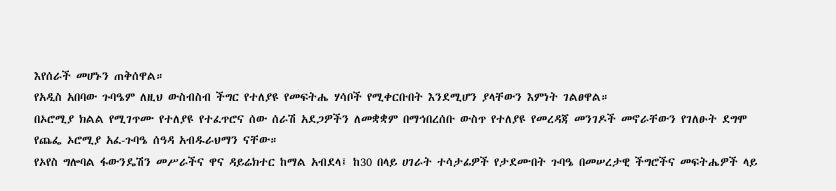እየሰራች መሆኑን ጠቅሰዋል።
የአዲስ አበባው ጉባዔም ለዚህ ውስብስብ ችግር የተለያዩ የመፍትሔ ሃሳቦች የሚቀርቡበት እንደሚሆን ያላቸውን እምነት ገልፀዋል።
በኦሮሚያ ክልል የሚገጥሙ የተለያዩ የተፈጥሮና ሰው ሰራሽ አደጋዎችን ለመቋቋም በማኅበረሰቡ ውስጥ የተለያዩ የመረዳጃ መንገዶች መኖራቸውን የገለፁት ደግሞ የጨፌ ኦሮሚያ አፈ-ጉባዔ ሰዓዳ አብዱራህማን ናቸው።
የኦየስ ግሎባል ፋውንዴሽን መሥራችና ዋና ዳይሬክተር ከማል አብደላ፤ ከ30 በላይ ሀገራት ተሳታፊዎች የታደሙበት ጉባዔ በመሠረታዊ ችግሮችና መፍትሔዎች ላይ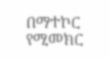በማተኮር የሚመክር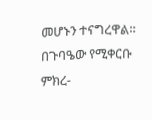መሆኑን ተናግረዋል።
በጉባዔው የሚቀርቡ ምክረ-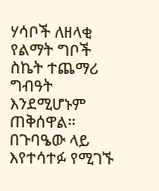ሃሳቦች ለዘላቂ የልማት ግቦች ስኬት ተጨማሪ ግብዓት እንደሚሆኑም ጠቅሰዋል።
በጉባዔው ላይ እየተሳተፉ የሚገኙ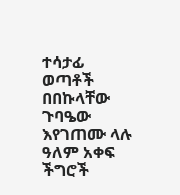ተሳታፊ ወጣቶች በበኩላቸው ጉባዔው እየገጠሙ ላሉ ዓለም አቀፍ ችግሮች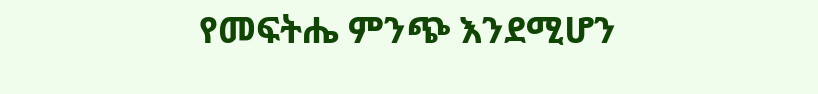የመፍትሔ ምንጭ እንደሚሆን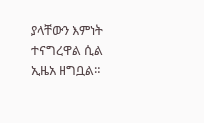ያላቸውን እምነት ተናግረዋል ሲል ኢዜአ ዘግቧል።